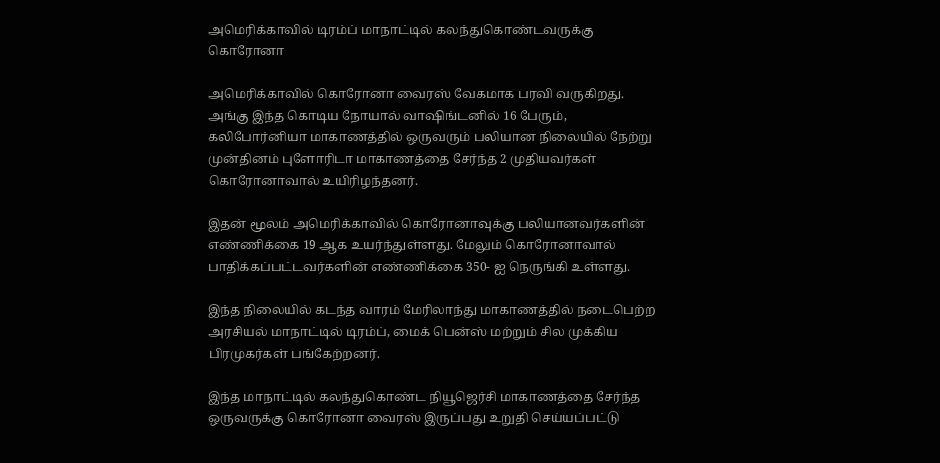அமெரிக்காவில் டிரம்ப் மாநாட்டில் கலந்துகொண்டவருக்கு கொரோனா

அமெரிக்காவில் கொரோனா வைரஸ் வேகமாக பரவி வருகிறது. அங்கு இந்த கொடிய நோயால் வாஷிங்டனில் 16 பேரும், கலிபோர்னியா மாகாணத்தில் ஒருவரும் பலியான நிலையில் நேற்று முன்தினம் புளோரிடா மாகாணத்தை சேர்ந்த 2 முதியவர்கள் கொரோனாவால் உயிரிழந்தனர்.

இதன் மூலம் அமெரிக்காவில் கொரோனாவுக்கு பலியானவர்களின் எண்ணிக்கை 19 ஆக உயர்ந்துள்ளது. மேலும் கொரோனாவால் பாதிக்கப்பட்டவர்களின் எண்ணிக்கை 350- ஐ நெருங்கி உள்ளது.

இந்த நிலையில் கடந்த வாரம் மேரிலாந்து மாகாணத்தில் நடைபெற்ற அரசியல் மாநாட்டில் டிரம்ப், மைக் பென்ஸ் மற்றும் சில முக்கிய பிரமுகர்கள் பங்கேற்றனர்.

இந்த மாநாட்டில் கலந்துகொண்ட நியூஜெர்சி மாகாணத்தை சேர்ந்த ஒருவருக்கு கொரோனா வைரஸ் இருப்பது உறுதி செய்யப்பட்டு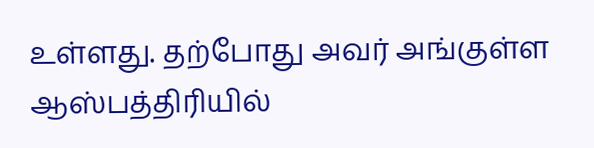உள்ளது. தற்போது அவர் அங்குள்ள ஆஸ்பத்திரியில்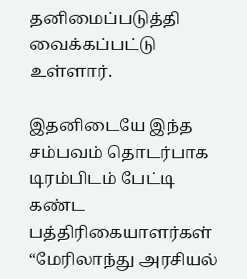தனிமைப்படுத்தி வைக்கப்பட்டு உள்ளார்.

இதனிடையே இந்த சம்பவம் தொடர்பாக டிரம்பிடம் பேட்டி கண்ட பத்திரிகையாளர்கள் “மேரிலாந்து அரசியல்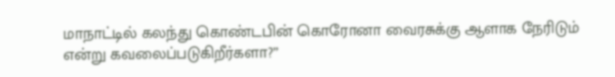மாநாட்டில் கலந்து கொண்டபின் கொரோனா வைரசுக்கு ஆளாக நேரிடும் என்று கவலைப்படுகிறீர்களா?”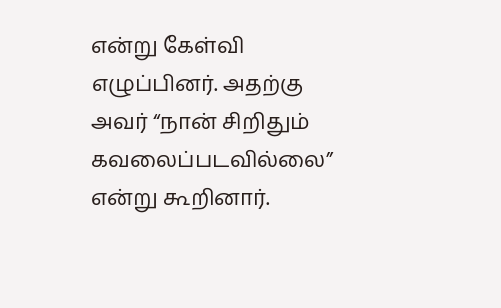என்று கேள்வி எழுப்பினர். அதற்கு அவர் “நான் சிறிதும் கவலைப்படவில்லை” என்று கூறினார்.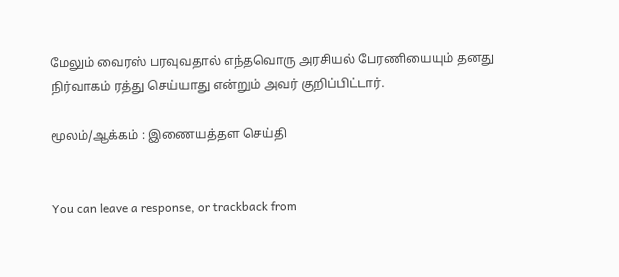மேலும் வைரஸ் பரவுவதால் எந்தவொரு அரசியல் பேரணியையும் தனது நிர்வாகம் ரத்து செய்யாது என்றும் அவர் குறிப்பிட்டார்.

மூலம்/ஆக்கம் : இணையத்தள செய்தி


You can leave a response, or trackback from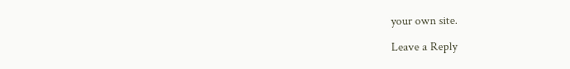your own site.

Leave a Reply